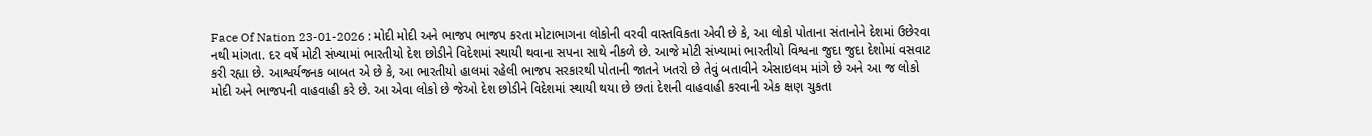Face Of Nation 23-01-2026 : મોદી મોદી અને ભાજપ ભાજપ કરતા મોટાભાગના લોકોની વરવી વાસ્તવિકતા એવી છે કે, આ લોકો પોતાના સંતાનોને દેશમાં ઉછેરવા નથી માંગતા. દર વર્ષે મોટી સંખ્યામાં ભારતીયો દેશ છોડીને વિદેશમાં સ્થાયી થવાના સપના સાથે નીકળે છે. આજે મોટી સંખ્યામાં ભારતીયો વિશ્વના જુદા જુદા દેશોમાં વસવાટ કરી રહ્યા છે. આશ્વર્યજનક બાબત એ છે કે, આ ભારતીયો હાલમાં રહેલી ભાજપ સરકારથી પોતાની જાતને ખતરો છે તેવું બતાવીને એસાઇલમ માંગે છે અને આ જ લોકો મોદી અને ભાજપની વાહવાહી કરે છે. આ એવા લોકો છે જેઓ દેશ છોડીને વિદેશમાં સ્થાયી થયા છે છતાં દેશની વાહવાહી કરવાની એક ક્ષણ ચુકતા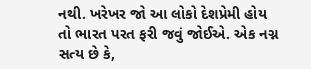નથી. ખરેખર જો આ લોકો દેશપ્રેમી હોય તો ભારત પરત ફરી જવું જોઈએ. એક નગ્ન સત્ય છે કે,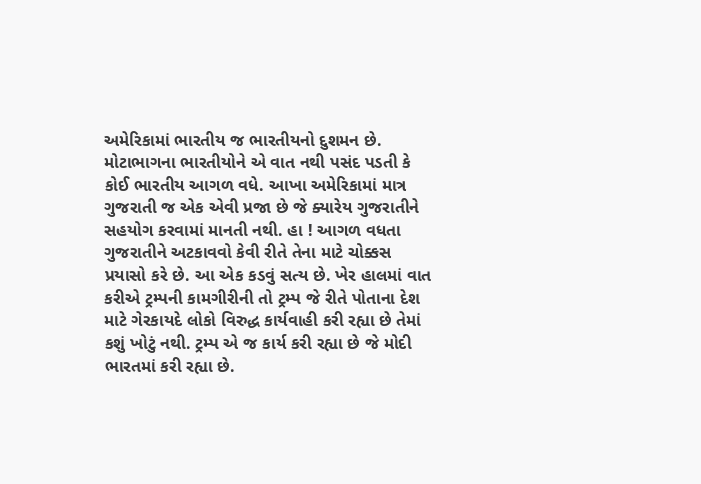અમેરિકામાં ભારતીય જ ભારતીયનો દુશમન છે. મોટાભાગના ભારતીયોને એ વાત નથી પસંદ પડતી કે કોઈ ભારતીય આગળ વધે. આખા અમેરિકામાં માત્ર ગુજરાતી જ એક એવી પ્રજા છે જે ક્યારેય ગુજરાતીને સહયોગ કરવામાં માનતી નથી. હા ! આગળ વધતા ગુજરાતીને અટકાવવો કેવી રીતે તેના માટે ચોક્કસ પ્રયાસો કરે છે. આ એક કડવું સત્ય છે. ખેર હાલમાં વાત કરીએ ટ્રમ્પની કામગીરીની તો ટ્રમ્પ જે રીતે પોતાના દેશ માટે ગેરકાયદે લોકો વિરુદ્ધ કાર્યવાહી કરી રહ્યા છે તેમાં કશું ખોટું નથી. ટ્રમ્પ એ જ કાર્ય કરી રહ્યા છે જે મોદી ભારતમાં કરી રહ્યા છે.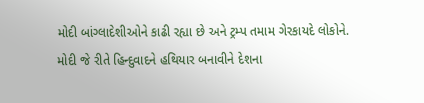મોદી બાંગ્લાદેશીઓને કાઢી રહ્યા છે અને ટ્રમ્પ તમામ ગેરકાયદે લોકોને.
મોદી જે રીતે હિન્દુવાદને હથિયાર બનાવીને દેશના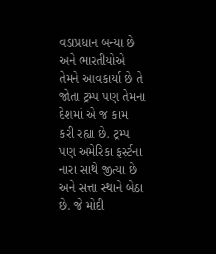વડાપ્રધાન બન્યા છે અને ભારતીયોએ તેમને આવકાર્યા છે તે જોતા ટ્રમ્પ પણ તેમના દેશમાં એ જ કામ કરી રહ્યા છે. ટ્રમ્પ પણ અમેરિકા ફર્સ્ટના નારા સાથે જીત્યા છે અને સત્તા સ્થાને બેઠા છે. જે મોદી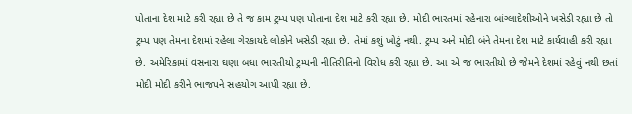પોતાના દેશ માટે કરી રહ્યા છે તે જ કામ ટ્રમ્પ પણ પોતાના દેશ માટે કરી રહ્યા છે. મોદી ભારતમાં રહેનારા બાંગ્લાદેશીઓને ખસેડી રહ્યા છે તો ટ્રમ્પ પણ તેમના દેશમાં રહેલા ગેરકાયદે લોકોને ખસેડી રહ્યા છે. તેમાં કશું ખોટું નથી. ટ્રમ્પ અને મોદી બંને તેમના દેશ માટે કાર્યવાહી કરી રહ્યા છે. અમેરિકામાં વસનારા ઘણા બધા ભારતીયો ટ્રમ્પની નીતિરીતિનો વિરોધ કરી રહ્યા છે. આ એ જ ભારતીયો છે જેમને દેશમાં રહેવું નથી છતાં મોદી મોદી કરીને ભાજપને સહયોગ આપી રહ્યા છે.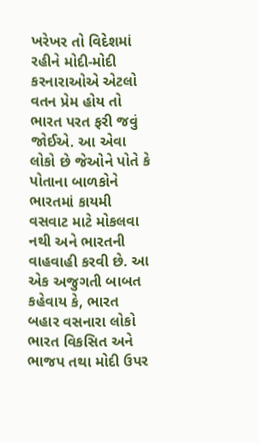ખરેખર તો વિદેશમાં રહીને મોદી-મોદી કરનારાઓએ એટલો વતન પ્રેમ હોય તો ભારત પરત ફરી જવું જોઈએ. આ એવા લોકો છે જેઓને પોતે કે પોતાના બાળકોને ભારતમાં કાયમી વસવાટ માટે મોકલવા નથી અને ભારતની વાહવાહી કરવી છે. આ એક અજુગતી બાબત કહેવાય કે, ભારત બહાર વસનારા લોકો ભારત વિકસિત અને ભાજપ તથા મોદી ઉપર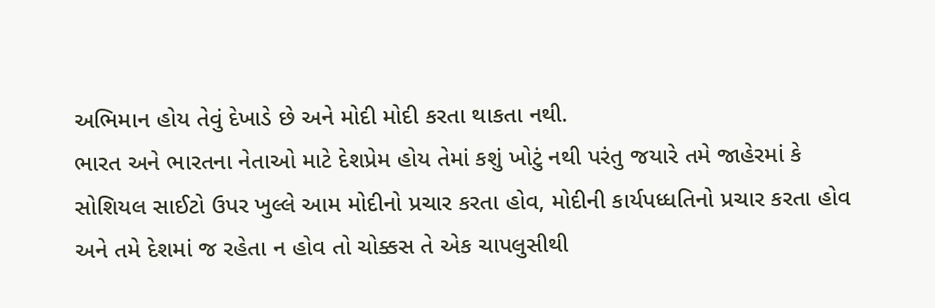અભિમાન હોય તેવું દેખાડે છે અને મોદી મોદી કરતા થાકતા નથી.
ભારત અને ભારતના નેતાઓ માટે દેશપ્રેમ હોય તેમાં કશું ખોટું નથી પરંતુ જયારે તમે જાહેરમાં કે સોશિયલ સાઈટો ઉપર ખુલ્લે આમ મોદીનો પ્રચાર કરતા હોવ, મોદીની કાર્યપધ્ધતિનો પ્રચાર કરતા હોવ અને તમે દેશમાં જ રહેતા ન હોવ તો ચોક્કસ તે એક ચાપલુસીથી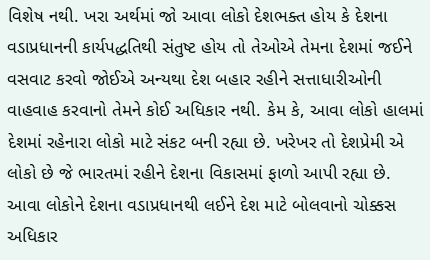વિશેષ નથી. ખરા અર્થમાં જો આવા લોકો દેશભક્ત હોય કે દેશના વડાપ્રધાનની કાર્યપદ્ધતિથી સંતુષ્ટ હોય તો તેઓએ તેમના દેશમાં જઈને વસવાટ કરવો જોઈએ અન્યથા દેશ બહાર રહીને સત્તાધારીઓની વાહવાહ કરવાનો તેમને કોઈ અધિકાર નથી. કેમ કે, આવા લોકો હાલમાં દેશમાં રહેનારા લોકો માટે સંકટ બની રહ્યા છે. ખરેખર તો દેશપ્રેમી એ લોકો છે જે ભારતમાં રહીને દેશના વિકાસમાં ફાળો આપી રહ્યા છે. આવા લોકોને દેશના વડાપ્રધાનથી લઈને દેશ માટે બોલવાનો ચોક્કસ અધિકાર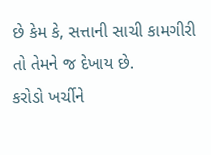છે કેમ કે, સત્તાની સાચી કામગીરી તો તેમને જ દેખાય છે.
કરોડો ખર્ચીને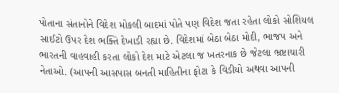પોતાના સંતાનોને વિદેશ મોકલી બાદમાં પોતે પણ વિદેશ જતા રહેતા લોકો સોશિયલ સાઈટો ઉપર દેશ ભક્તિ દેખાડી રહ્યા છે. વિદેશમાં બેઠા બેઠા મોદી, ભાજપ અને ભારતની વાહવાહી કરતા લોકો દેશ માટે એટલા જ ખતરનાક છે જેટલા ભ્રષ્ટાચારી નેતાઓ. (આપની આસપાસ બનતી માહિતીના ફોટા કે વિડીયો અથવા આપની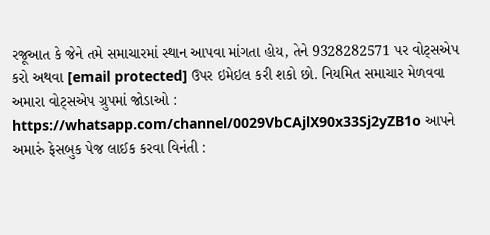રજૂઆત કે જેને તમે સમાચારમાં સ્થાન આપવા માંગતા હોય, તેને 9328282571 પર વોટ્સએપ કરો અથવા [email protected] ઉપર ઇમેઇલ કરી શકો છો. નિયમિત સમાચાર મેળવવા અમારા વોટ્સએપ ગ્રુપમાં જોડાઓ : https://whatsapp.com/channel/0029VbCAjlX90x33Sj2yZB1o આપને અમારું ફેસબુક પેજ લાઈક કરવા વિનંતી :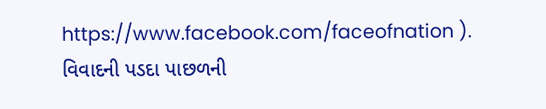https://www.facebook.com/faceofnation ).
વિવાદની પડદા પાછળની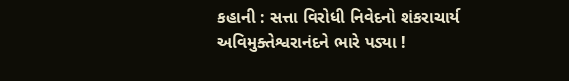કહાની : સત્તા વિરોધી નિવેદનો શંકરાચાર્ય અવિમુક્તેશ્વરાનંદને ભારે પડ્યા !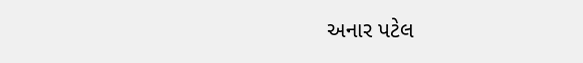અનાર પટેલ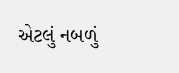એટલું નબળું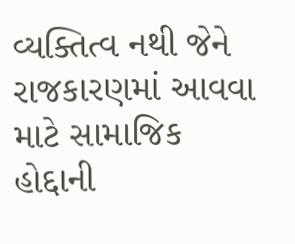વ્યક્તિત્વ નથી જેને રાજકારણમાં આવવા માટે સામાજિક હોદ્દાની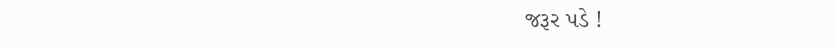જરૂર પડે !